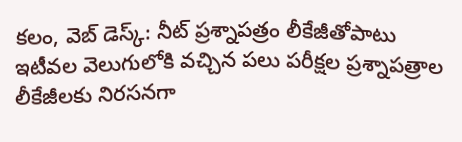కలం, వెబ్ డెస్క్: నీట్ ప్రశ్నాపత్రం లీకేజీతోపాటు ఇటీవల వెలుగులోకి వచ్చిన పలు పరీక్షల ప్రశ్నాపత్రాల లీకేజీలకు నిరసనగా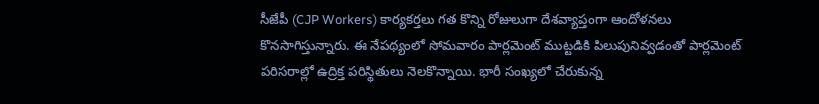సీజేపీ (CJP Workers) కార్యకర్తలు గత కొన్ని రోజులుగా దేశవ్యాప్తంగా ఆందోళనలు కొనసాగిస్తున్నారు. ఈ నేపథ్యంలో సోమవారం పార్లమెంట్ ముట్టడికి పిలుపునివ్వడంతో పార్లమెంట్ పరిసరాల్లో ఉద్రిక్త పరిస్థితులు నెలకొన్నాయి. భారీ సంఖ్యలో చేరుకున్న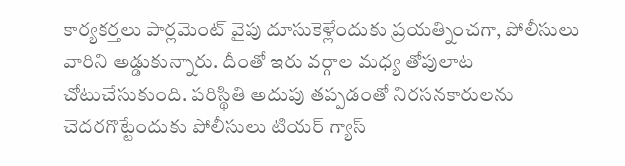కార్యకర్తలు పార్లమెంట్ వైపు దూసుకెళ్లేందుకు ప్రయత్నించగా, పోలీసులు వారిని అడ్డుకున్నారు. దీంతో ఇరు వర్గాల మధ్య తోపులాట చోటుచేసుకుంది. పరిస్థితి అదుపు తప్పడంతో నిరసనకారులను చెదరగొట్టేందుకు పోలీసులు టియర్ గ్యాస్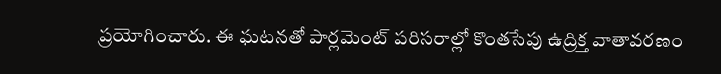ప్రయోగించారు. ఈ ఘటనతో పార్లమెంట్ పరిసరాల్లో కొంతసేపు ఉద్రిక్త వాతావరణం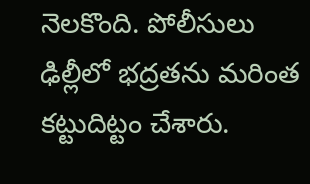నెలకొంది. పోలీసులు ఢిల్లీలో భద్రతను మరింత కట్టుదిట్టం చేశారు.